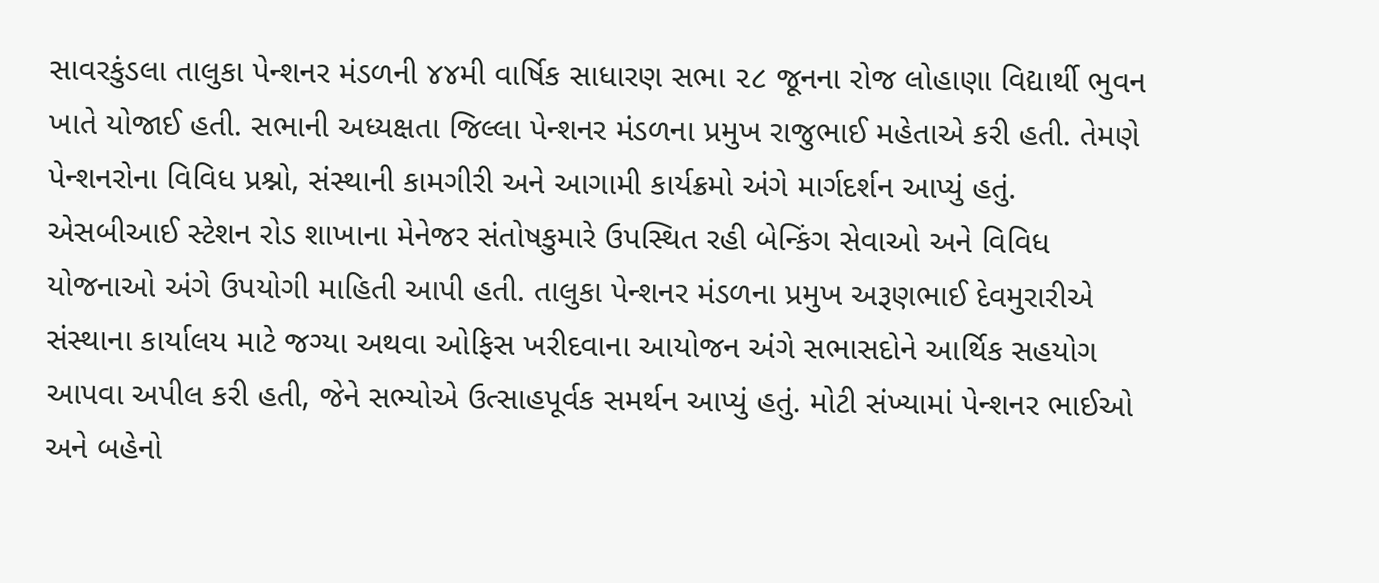સાવરકુંડલા તાલુકા પેન્શનર મંડળની ૪૪મી વાર્ષિક સાધારણ સભા ૨૮ જૂનના રોજ લોહાણા વિદ્યાર્થી ભુવન ખાતે યોજાઈ હતી. સભાની અધ્યક્ષતા જિલ્લા પેન્શનર મંડળના પ્રમુખ રાજુભાઈ મહેતાએ કરી હતી. તેમણે પેન્શનરોના વિવિધ પ્રશ્નો, સંસ્થાની કામગીરી અને આગામી કાર્યક્રમો અંગે માર્ગદર્શન આપ્યું હતું. એસબીઆઈ સ્ટેશન રોડ શાખાના મેનેજર સંતોષકુમારે ઉપસ્થિત રહી બેન્કિંગ સેવાઓ અને વિવિધ યોજનાઓ અંગે ઉપયોગી માહિતી આપી હતી. તાલુકા પેન્શનર મંડળના પ્રમુખ અરૂણભાઈ દેવમુરારીએ સંસ્થાના કાર્યાલય માટે જગ્યા અથવા ઓફિસ ખરીદવાના આયોજન અંગે સભાસદોને આર્થિક સહયોગ આપવા અપીલ કરી હતી, જેને સભ્યોએ ઉત્સાહપૂર્વક સમર્થન આપ્યું હતું. મોટી સંખ્યામાં પેન્શનર ભાઈઓ અને બહેનો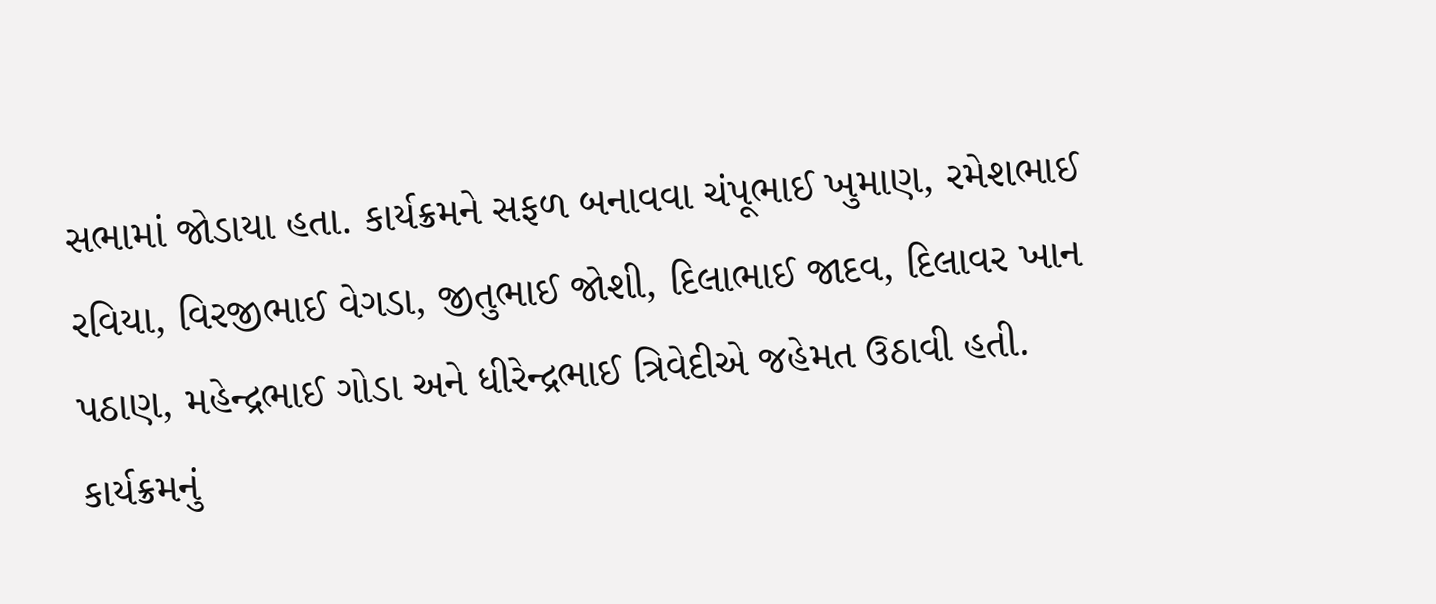સભામાં જોડાયા હતા. કાર્યક્રમને સફળ બનાવવા ચંપૂભાઈ ખુમાણ, રમેશભાઈ રવિયા, વિરજીભાઈ વેગડા, જીતુભાઈ જોશી, દિલાભાઈ જાદવ, દિલાવર ખાન પઠાણ, મહેન્દ્રભાઈ ગોડા અને ધીરેન્દ્રભાઈ ત્રિવેદીએ જહેમત ઉઠાવી હતી. કાર્યક્રમનું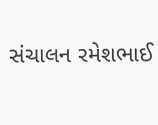સંચાલન રમેશભાઈ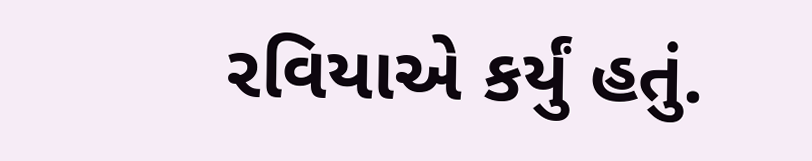રવિયાએ કર્યું હતું.